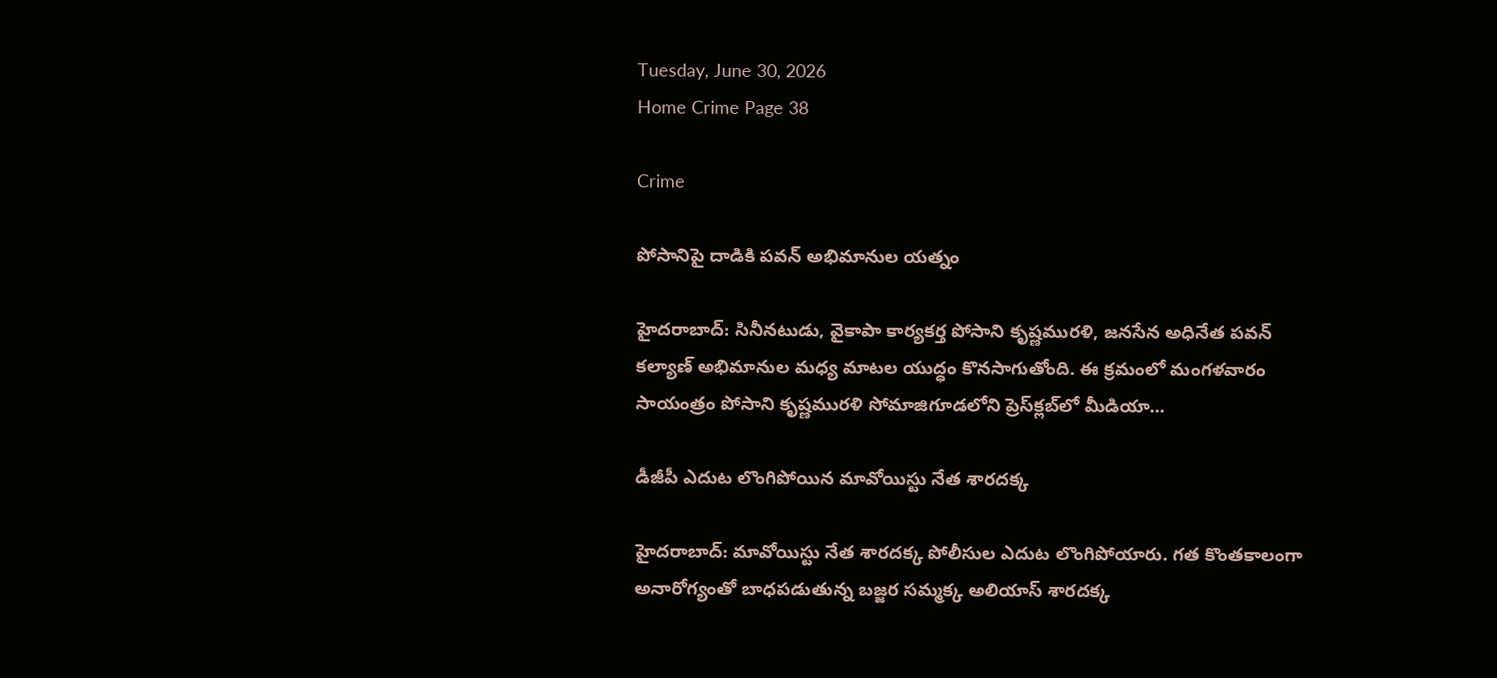Tuesday, June 30, 2026
Home Crime Page 38

Crime

పోసానిపై దాడికి పవన్‌ అభిమానుల యత్నం

హైదరాబాద్‌: సినీనటుడు, వైకాపా కార్యకర్త పోసాని కృష్ణమురళి, జనసేన అధినేత పవన్‌ కల్యాణ్‌ అభిమానుల మధ్య మాటల యుద్ధం కొనసాగుతోంది. ఈ క్రమంలో మంగళవారం సాయంత్రం పోసాని కృష్ణమురళి సోమాజిగూడలోని ప్రెస్‌క్లబ్‌లో మీడియా...

డీజీపీ ఎదుట లొంగిపోయిన మావోయిస్టు నేత శారదక్క

హైదరాబాద్‌: మావోయిస్టు నేత శారదక్క పోలీసుల ఎదుట లొంగిపోయారు. గత కొంతకాలంగా అనారోగ్యంతో బాధపడుతున్న బజ్జర సమ్మక్క అలియాస్ శారదక్క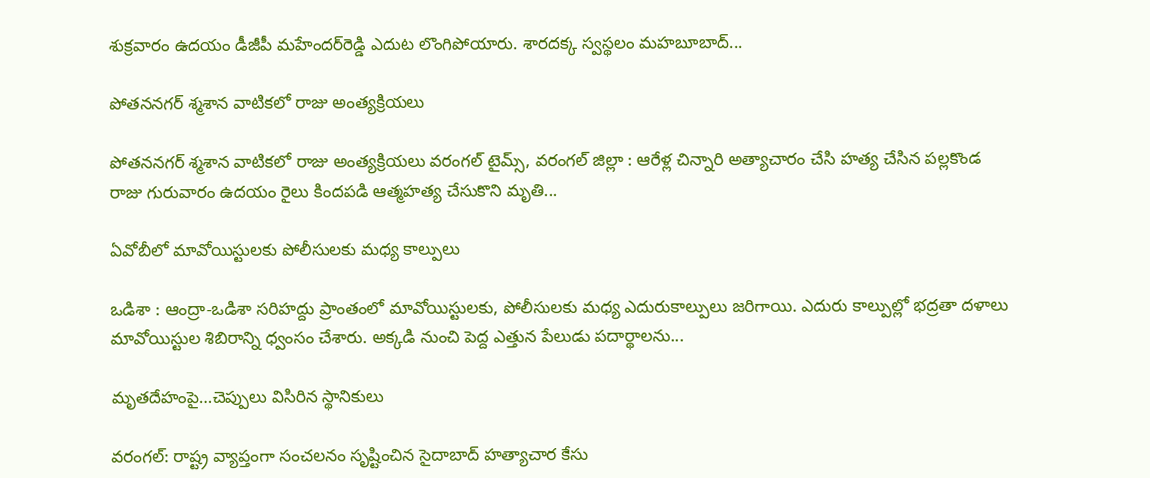శుక్రవారం ఉదయం డీజీపీ మహేందర్‌రెడ్డి ఎదుట లొంగిపోయారు. శారదక్క స్వస్థలం మహబూబాద్‌...

పోతననగర్ శ్మశాన వాటికలో రాజు అంత్యక్రియలు

పోతననగర్ శ్మశాన వాటికలో రాజు అంత్యక్రియలు వరంగల్ టైమ్స్, వరంగల్ జిల్లా : ఆరేళ్ల చిన్నారి అత్యాచారం చేసి హత్య చేసిన పల్లకొండ రాజు గురువారం ఉదయం రైలు కిందపడి ఆత్మహత్య చేసుకొని మృతి...

ఏవోబీలో మావోయిస్టులకు పోలీసులకు మధ్య కాల్పులు

ఒడిశా : ఆంద్రా-ఒడిశా సరిహద్దు ప్రాంతంలో మావోయిస్టులకు, పోలీసులకు మధ్య ఎదురుకాల్పులు జరిగాయి. ఎదురు కాల్ప‌ుల్లో భద్రతా దళాలు మావోయిస్టుల శిబిరాన్ని ధ్వంసం చేశారు. అక్కడి నుంచి పెద్ద ఎత్తున పేలుడు పదార్థాలను...

మృతదేహంపై…చెప్పులు విసిరిన స్థానికులు

వరంగల్‌‌: రాష్ట్ర వ్యాప్తంగా సంచలనం సృష్టించిన సైదాబాద్‌ హత్యాచార కేసు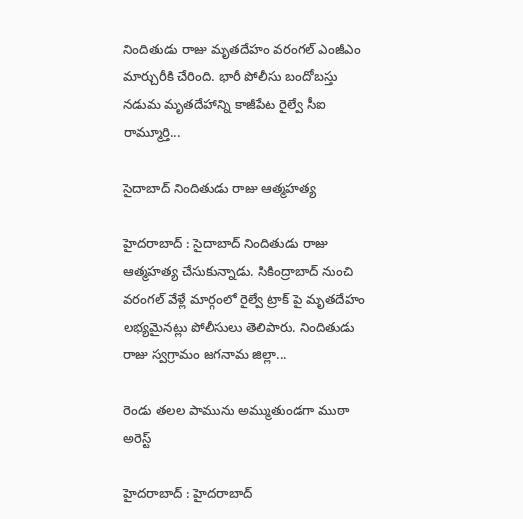నిందితుడు రాజు మృతదేహం వరంగల్‌ ఎంజీఎం మార్చురీకి చేరింది. భారీ పోలీసు బందోబస్తు నడుమ మృతదేహాన్ని కాజీపేట రైల్వే సీఐ రామ్మూర్తి...

సైదాబాద్ నిందితుడు రాజు ఆత్మహత్య

హైదరాబాద్ : సైదాబాద్ నిందితుడు రాజు ఆత్మహత్య చేసుకున్నాడు. సికింద్రాబాద్ నుంచి వరంగల్ వేళ్లే మార్గంలో రైల్వే ట్రాక్ పై మృతదేహం లభ్యమైనట్లు పోలీసులు తెలిపారు. నిందితుడు రాజు స్వగ్రామం జగనామ జిల్లా...

రెండు తలల పామును అమ్ముతుండగా ముఠా అరెస్ట్

హైదరాబాద్ : హైదరాబాద్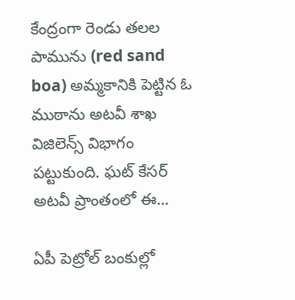కేంద్రంగా రెండు తలల పామును (red sand boa) అమ్మకానికి పెట్టిన ఓ ముఠాను అటవీ శాఖ విజిలెన్స్ విభాగం పట్టుకుంది. ఘట్ కేసర్ అటవీ ప్రాంతంలో ఈ...

ఏపీ పెట్రోల్ బంకుల్లో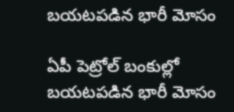బయటపడిన భారీ మోసం

ఏపీ పెట్రోల్ బంకుల్లో బయటపడిన భారీ మోసం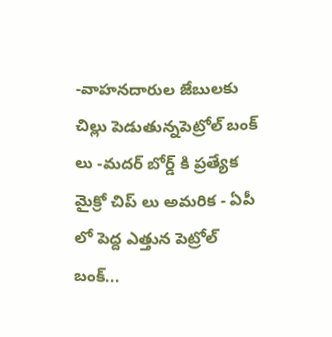-వాహనదారుల జేబులకు చిల్లు పెడుతున్నపెట్రోల్ బంక్ లు -మదర్ బోర్డ్ కి ప్రత్యేక మైక్రో చిప్ లు అమరిక - ఏపీ లో పెద్ద ఎత్తున పెట్రోల్ బంక్...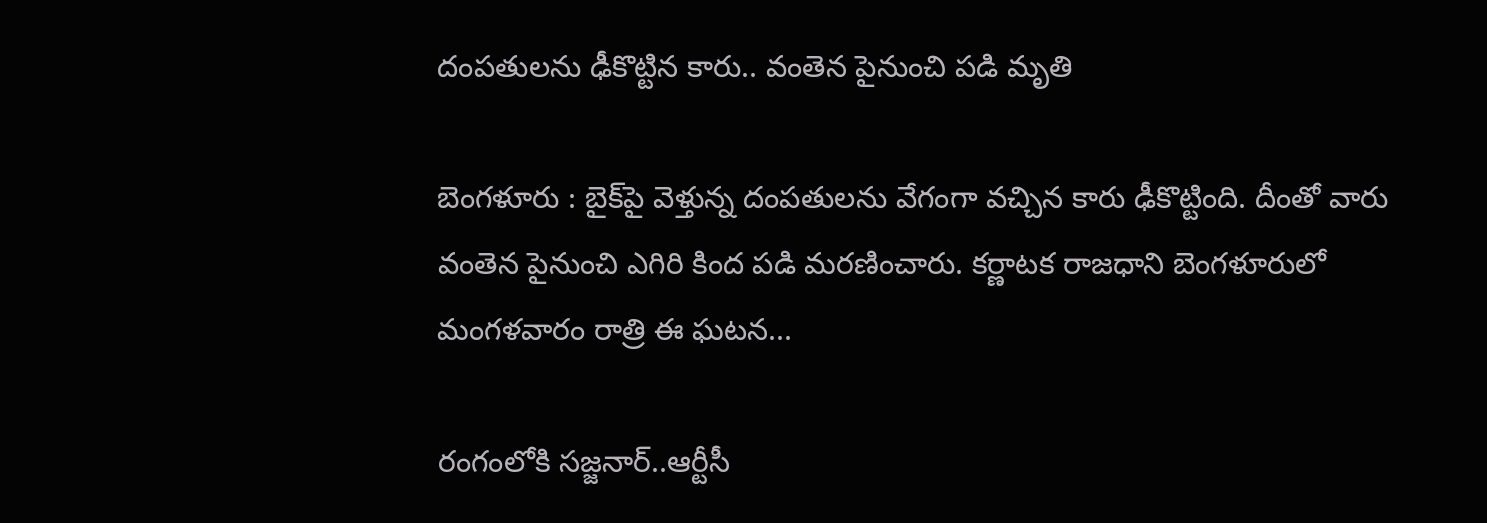దంపతులను ఢీకొట్టిన కారు.. వంతెన పైనుంచి పడి మృతి

బెంగళూరు : బైక్‌పై వెళ్తున్న దంపతులను వేగంగా వచ్చిన కారు ఢీకొట్టింది. దీంతో వారు వంతెన పైనుంచి ఎగిరి కింద పడి మరణించారు. కర్ణాటక రాజధాని బెంగళూరులో మంగళవారం రాత్రి ఈ ఘటన...

రంగంలోకి సజ్జనార్..ఆర్టీసీ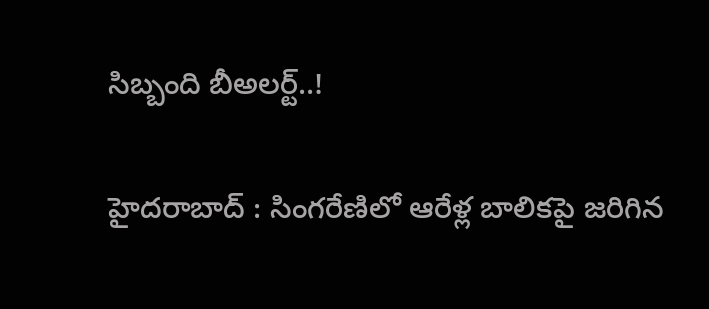సిబ్బంది బీఅలర్ట్..!

హైదరాబాద్ : సింగరేణిలో ఆరేళ్ల బాలికపై జరిగిన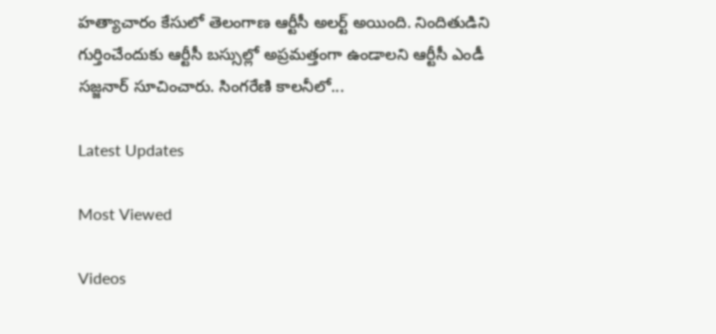హత్యాచారం కేసులో తెలంగాణ ఆర్టీసీ అలర్ట్ అయింది. నిందితుడిని గుర్తించేందుకు ఆర్టీసీ బస్సుల్లో అప్రమత్తంగా ఉండాలని ఆర్టీసీ ఎండీ సజ్జనార్ సూచించారు. సింగరేణి కాలనీలో...

Latest Updates

Most Viewed

Videos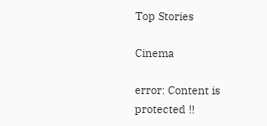Top Stories

Cinema

error: Content is protected !!